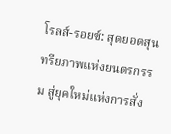โรลส์-รอยซ์: สุดยอดสุนทรียภาพแห่งยนตรกรรม สู่ยุคใหม่แห่งการสั่ง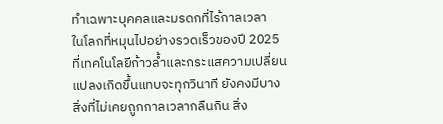ทำเฉพาะบุคคลและมรดกที่ไร้กาลเวลา
ในโลกที่หมุนไปอย่างรวดเร็วของปี 2025 ที่เทคโนโลยีก้าวล้ำและกระแสความเปลี่ยนแปลงเกิดขึ้นแทบจะทุกวินาที ยังคงมีบางสิ่งที่ไม่เคยถูกกาลเวลากลืนกิน สิ่ง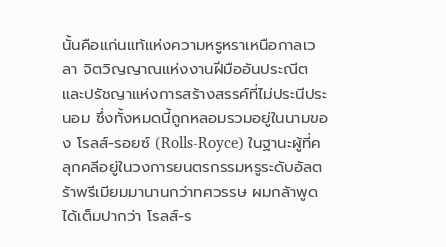นั้นคือแก่นแท้แห่งความหรูหราเหนือกาลเวลา จิตวิญญาณแห่งงานฝีมืออันประณีต และปรัชญาแห่งการสร้างสรรค์ที่ไม่ประนีประนอม ซึ่งทั้งหมดนี้ถูกหลอมรวมอยู่ในนามของ โรลส์-รอยซ์ (Rolls-Royce) ในฐานะผู้ที่คลุกคลีอยู่ในวงการยนตรกรรมหรูระดับอัลตร้าพรีเมียมมานานกว่าทศวรรษ ผมกล้าพูดได้เต็มปากว่า โรลส์-ร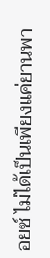อยซ์ ไม่ได้เป็นเพียงแค่ยานพา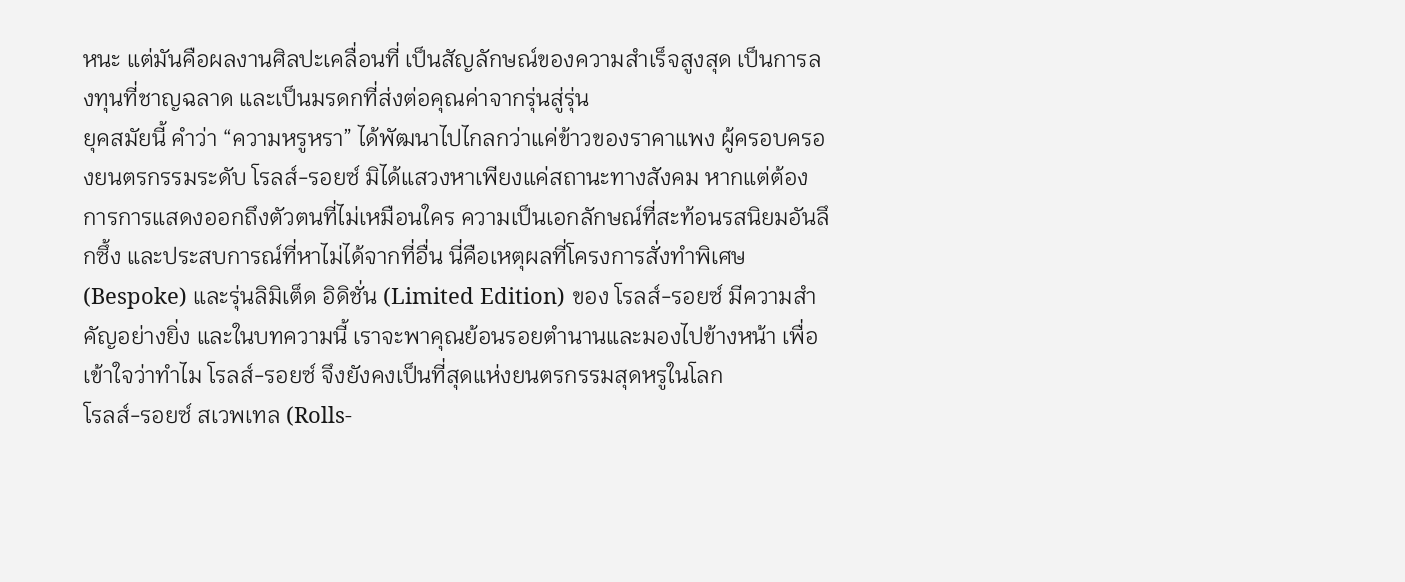หนะ แต่มันคือผลงานศิลปะเคลื่อนที่ เป็นสัญลักษณ์ของความสำเร็จสูงสุด เป็นการลงทุนที่ชาญฉลาด และเป็นมรดกที่ส่งต่อคุณค่าจากรุ่นสู่รุ่น
ยุคสมัยนี้ คำว่า “ความหรูหรา” ได้พัฒนาไปไกลกว่าแค่ข้าวของราคาแพง ผู้ครอบครองยนตรกรรมระดับ โรลส์-รอยซ์ มิได้แสวงหาเพียงแค่สถานะทางสังคม หากแต่ต้องการการแสดงออกถึงตัวตนที่ไม่เหมือนใคร ความเป็นเอกลักษณ์ที่สะท้อนรสนิยมอันลึกซึ้ง และประสบการณ์ที่หาไม่ได้จากที่อื่น นี่คือเหตุผลที่โครงการสั่งทำพิเศษ (Bespoke) และรุ่นลิมิเต็ด อิดิชั่น (Limited Edition) ของ โรลส์-รอยซ์ มีความสำคัญอย่างยิ่ง และในบทความนี้ เราจะพาคุณย้อนรอยตำนานและมองไปข้างหน้า เพื่อเข้าใจว่าทำไม โรลส์-รอยซ์ จึงยังคงเป็นที่สุดแห่งยนตรกรรมสุดหรูในโลก
โรลส์-รอยซ์ สเวพเทล (Rolls-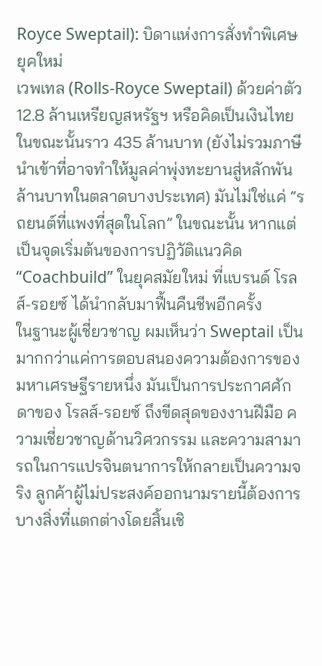Royce Sweptail): บิดาแห่งการสั่งทำพิเศษยุคใหม่
เวพเทล (Rolls-Royce Sweptail) ด้วยค่าตัว 12.8 ล้านเหรียญสหรัฐฯ หรือคิดเป็นเงินไทยในขณะนั้นราว 435 ล้านบาท (ยังไม่รวมภาษีนำเข้าที่อาจทำให้มูลค่าพุ่งทะยานสู่หลักพันล้านบาทในตลาดบางประเทศ) มันไม่ใช่แค่ “รถยนต์ที่แพงที่สุดในโลก” ในขณะนั้น หากแต่เป็นจุดเริ่มต้นของการปฏิวัติแนวคิด “Coachbuild” ในยุคสมัยใหม่ ที่แบรนด์ โรลส์-รอยซ์ ได้นำกลับมาฟื้นคืนชีพอีกครั้ง
ในฐานะผู้เชี่ยวชาญ ผมเห็นว่า Sweptail เป็นมากกว่าแค่การตอบสนองความต้องการของมหาเศรษฐีรายหนึ่ง มันเป็นการประกาศศักดาของ โรลส์-รอยซ์ ถึงขีดสุดของงานฝีมือ ความเชี่ยวชาญด้านวิศวกรรม และความสามารถในการแปรจินตนาการให้กลายเป็นความจริง ลูกค้าผู้ไม่ประสงค์ออกนามรายนี้ต้องการบางสิ่งที่แตกต่างโดยสิ้นเชิ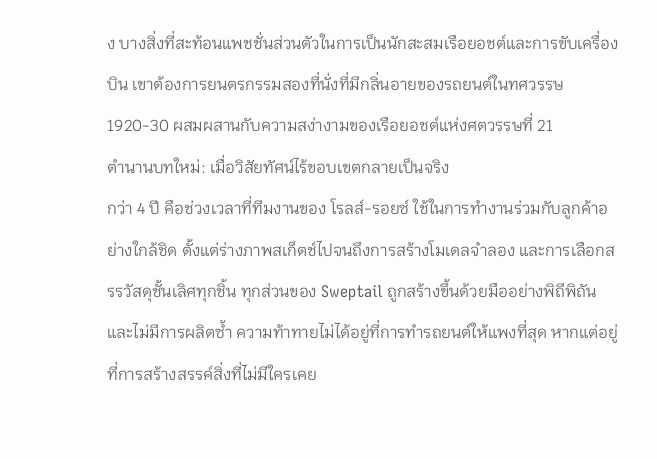ง บางสิ่งที่สะท้อนแพชชั่นส่วนตัวในการเป็นนักสะสมเรือยอชต์และการขับเครื่องบิน เขาต้องการยนตรกรรมสองที่นั่งที่มีกลิ่นอายของรถยนต์ในทศวรรษ 1920-30 ผสมผสานกับความสง่างามของเรือยอชต์แห่งศตวรรษที่ 21
ตำนานบทใหม่: เมื่อวิสัยทัศน์ไร้ขอบเขตกลายเป็นจริง
กว่า 4 ปี คือช่วงเวลาที่ทีมงานของ โรลส์-รอยซ์ ใช้ในการทำงานร่วมกับลูกค้าอย่างใกล้ชิด ตั้งแต่ร่างภาพสเก็ตช์ไปจนถึงการสร้างโมเดลจำลอง และการเลือกสรรวัสดุชั้นเลิศทุกชิ้น ทุกส่วนของ Sweptail ถูกสร้างขึ้นด้วยมืออย่างพิถีพิถัน และไม่มีการผลิตซ้ำ ความท้าทายไม่ได้อยู่ที่การทำรถยนต์ให้แพงที่สุด หากแต่อยู่ที่การสร้างสรรค์สิ่งที่ไม่มีใครเคย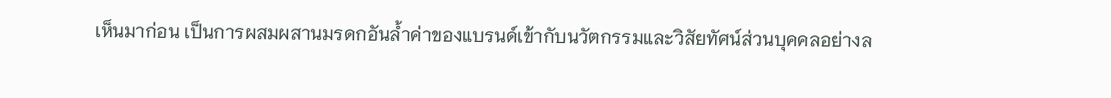เห็นมาก่อน เป็นการผสมผสานมรดกอันล้ำค่าของแบรนด์เข้ากับนวัตกรรมและวิสัยทัศน์ส่วนบุคคลอย่างล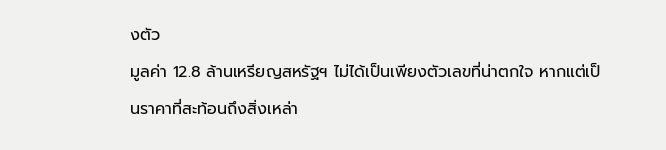งตัว
มูลค่า 12.8 ล้านเหรียญสหรัฐฯ ไม่ได้เป็นเพียงตัวเลขที่น่าตกใจ หากแต่เป็นราคาที่สะท้อนถึงสิ่งเหล่า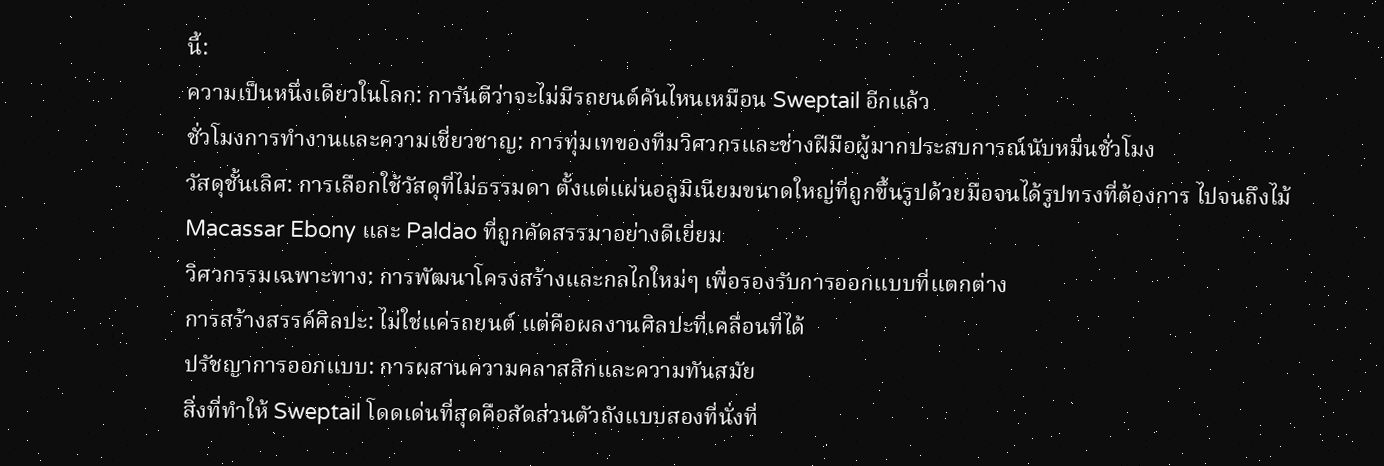นี้:
ความเป็นหนึ่งเดียวในโลก: การันตีว่าจะไม่มีรถยนต์คันไหนเหมือน Sweptail อีกแล้ว
ชั่วโมงการทำงานและความเชี่ยวชาญ: การทุ่มเทของทีมวิศวกรและช่างฝีมือผู้มากประสบการณ์นับหมื่นชั่วโมง
วัสดุชั้นเลิศ: การเลือกใช้วัสดุที่ไม่ธรรมดา ตั้งแต่แผ่นอลูมิเนียมขนาดใหญ่ที่ถูกขึ้นรูปด้วยมือจนได้รูปทรงที่ต้องการ ไปจนถึงไม้ Macassar Ebony และ Paldao ที่ถูกคัดสรรมาอย่างดีเยี่ยม
วิศวกรรมเฉพาะทาง: การพัฒนาโครงสร้างและกลไกใหม่ๆ เพื่อรองรับการออกแบบที่แตกต่าง
การสร้างสรรค์ศิลปะ: ไม่ใช่แค่รถยนต์ แต่คือผลงานศิลปะที่เคลื่อนที่ได้
ปรัชญาการออกแบบ: การผสานความคลาสสิกและความทันสมัย
สิ่งที่ทำให้ Sweptail โดดเด่นที่สุดคือสัดส่วนตัวถังแบบสองที่นั่งที่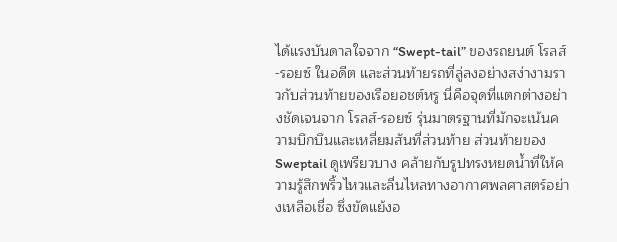ได้แรงบันดาลใจจาก “Swept-tail” ของรถยนต์ โรลส์-รอยซ์ ในอดีต และส่วนท้ายรถที่ลู่ลงอย่างสง่างามราวกับส่วนท้ายของเรือยอชต์หรู นี่คือจุดที่แตกต่างอย่างชัดเจนจาก โรลส์-รอยซ์ รุ่นมาตรฐานที่มักจะเน้นความบึกบึนและเหลี่ยมสันที่ส่วนท้าย ส่วนท้ายของ Sweptail ดูเพรียวบาง คล้ายกับรูปทรงหยดน้ำที่ให้ความรู้สึกพริ้วไหวและลื่นไหลทางอากาศพลศาสตร์อย่างเหลือเชื่อ ซึ่งขัดแย้งอ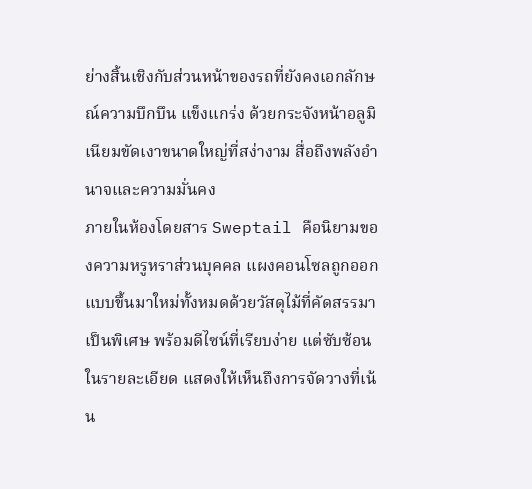ย่างสิ้นเชิงกับส่วนหน้าของรถที่ยังคงเอกลักษณ์ความบึกบึน แข็งแกร่ง ด้วยกระจังหน้าอลูมิเนียมขัดเงาขนาดใหญ่ที่สง่างาม สื่อถึงพลังอำนาจและความมั่นคง
ภายในห้องโดยสาร Sweptail คือนิยามของความหรูหราส่วนบุคคล แผงคอนโซลถูกออกแบบขึ้นมาใหม่ทั้งหมดด้วยวัสดุไม้ที่คัดสรรมาเป็นพิเศษ พร้อมดีไซน์ที่เรียบง่าย แต่ซับซ้อนในรายละเอียด แสดงให้เห็นถึงการจัดวางที่เน้น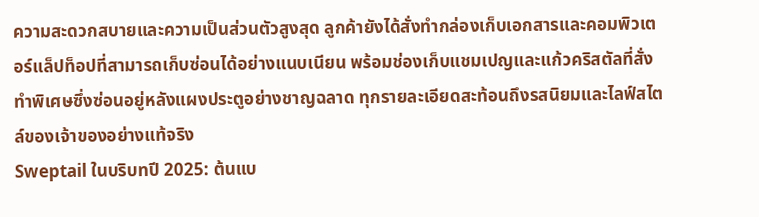ความสะดวกสบายและความเป็นส่วนตัวสูงสุด ลูกค้ายังได้สั่งทำกล่องเก็บเอกสารและคอมพิวเตอร์แล็ปท็อปที่สามารถเก็บซ่อนได้อย่างแนบเนียน พร้อมช่องเก็บแชมเปญและแก้วคริสตัลที่สั่งทำพิเศษซึ่งซ่อนอยู่หลังแผงประตูอย่างชาญฉลาด ทุกรายละเอียดสะท้อนถึงรสนิยมและไลฟ์สไตล์ของเจ้าของอย่างแท้จริง
Sweptail ในบริบทปี 2025: ต้นแบ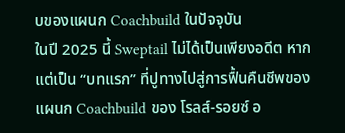บของแผนก Coachbuild ในปัจจุบัน
ในปี 2025 นี้ Sweptail ไม่ได้เป็นเพียงอดีต หากแต่เป็น “บทแรก” ที่ปูทางไปสู่การฟื้นคืนชีพของแผนก Coachbuild ของ โรลส์-รอยซ์ อ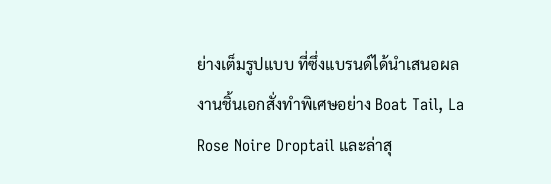ย่างเต็มรูปแบบ ที่ซึ่งแบรนด์ได้นำเสนอผลงานชิ้นเอกสั่งทำพิเศษอย่าง Boat Tail, La Rose Noire Droptail และล่าสุ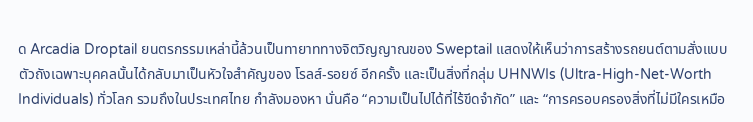ด Arcadia Droptail ยนตรกรรมเหล่านี้ล้วนเป็นทายาททางจิตวิญญาณของ Sweptail แสดงให้เห็นว่าการสร้างรถยนต์ตามสั่งแบบตัวถังเฉพาะบุคคลนั้นได้กลับมาเป็นหัวใจสำคัญของ โรลส์-รอยซ์ อีกครั้ง และเป็นสิ่งที่กลุ่ม UHNWIs (Ultra-High-Net-Worth Individuals) ทั่วโลก รวมถึงในประเทศไทย กำลังมองหา นั่นคือ “ความเป็นไปได้ที่ไร้ขีดจำกัด” และ “การครอบครองสิ่งที่ไม่มีใครเหมือ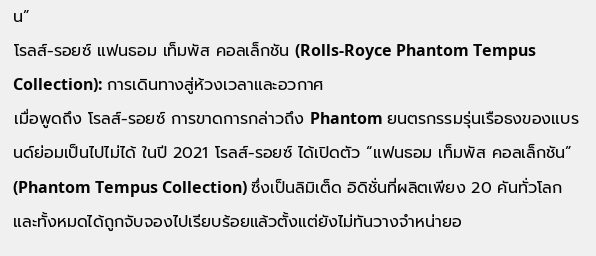น”
โรลส์-รอยซ์ แฟนธอม เท็มพัส คอลเล็กชัน (Rolls-Royce Phantom Tempus Collection): การเดินทางสู่ห้วงเวลาและอวกาศ
เมื่อพูดถึง โรลส์-รอยซ์ การขาดการกล่าวถึง Phantom ยนตรกรรมรุ่นเรือธงของแบรนด์ย่อมเป็นไปไม่ได้ ในปี 2021 โรลส์-รอยซ์ ได้เปิดตัว “แฟนธอม เท็มพัส คอลเล็กชัน” (Phantom Tempus Collection) ซึ่งเป็นลิมิเต็ด อิดิชั่นที่ผลิตเพียง 20 คันทั่วโลก และทั้งหมดได้ถูกจับจองไปเรียบร้อยแล้วตั้งแต่ยังไม่ทันวางจำหน่ายอ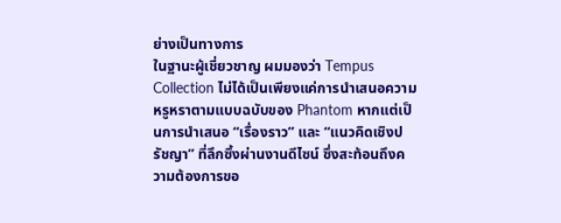ย่างเป็นทางการ
ในฐานะผู้เชี่ยวชาญ ผมมองว่า Tempus Collection ไม่ได้เป็นเพียงแค่การนำเสนอความหรูหราตามแบบฉบับของ Phantom หากแต่เป็นการนำเสนอ “เรื่องราว” และ “แนวคิดเชิงปรัชญา” ที่ลึกซึ้งผ่านงานดีไซน์ ซึ่งสะท้อนถึงความต้องการขอ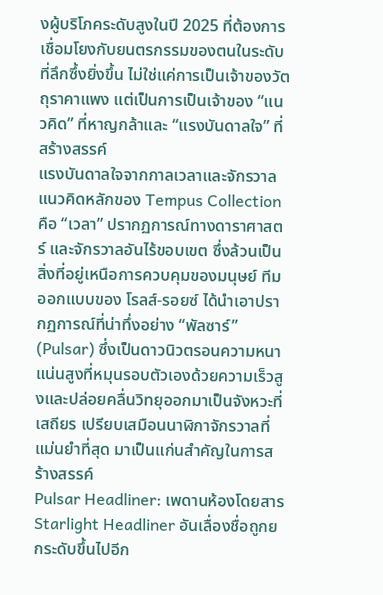งผู้บริโภคระดับสูงในปี 2025 ที่ต้องการเชื่อมโยงกับยนตรกรรมของตนในระดับที่ลึกซึ้งยิ่งขึ้น ไม่ใช่แค่การเป็นเจ้าของวัตถุราคาแพง แต่เป็นการเป็นเจ้าของ “แนวคิด” ที่หาญกล้าและ “แรงบันดาลใจ” ที่สร้างสรรค์
แรงบันดาลใจจากกาลเวลาและจักรวาล
แนวคิดหลักของ Tempus Collection คือ “เวลา” ปรากฏการณ์ทางดาราศาสตร์ และจักรวาลอันไร้ขอบเขต ซึ่งล้วนเป็นสิ่งที่อยู่เหนือการควบคุมของมนุษย์ ทีมออกแบบของ โรลส์-รอยซ์ ได้นำเอาปรากฏการณ์ที่น่าทึ่งอย่าง “พัลซาร์” (Pulsar) ซึ่งเป็นดาวนิวตรอนความหนาแน่นสูงที่หมุนรอบตัวเองด้วยความเร็วสูงและปล่อยคลื่นวิทยุออกมาเป็นจังหวะที่เสถียร เปรียบเสมือนนาฬิกาจักรวาลที่แม่นยำที่สุด มาเป็นแก่นสำคัญในการสร้างสรรค์
Pulsar Headliner: เพดานห้องโดยสาร Starlight Headliner อันเลื่องชื่อถูกยกระดับขึ้นไปอีก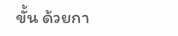ขั้น ด้วยกา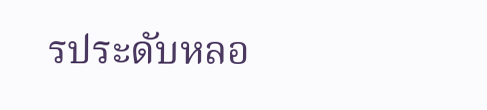รประดับหลอ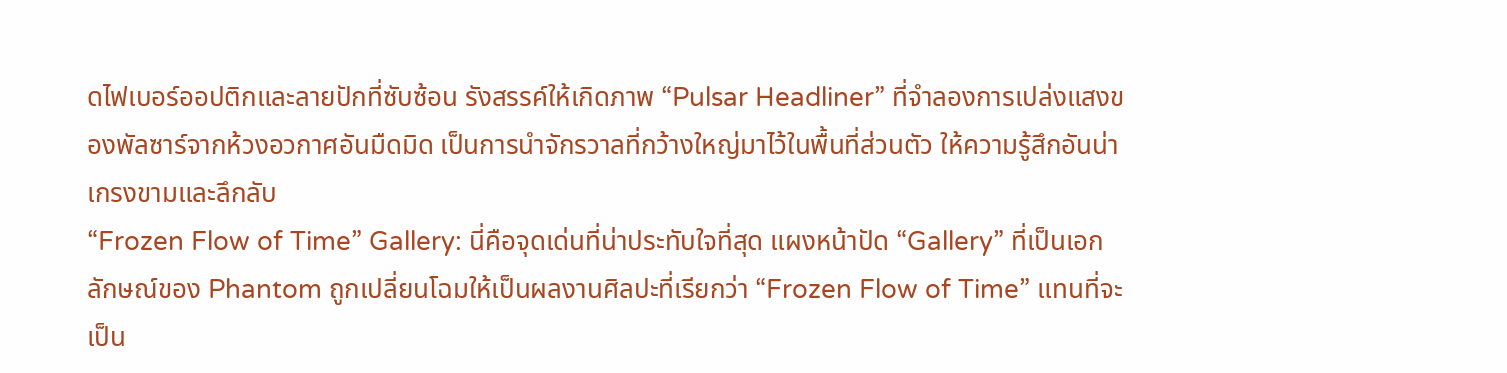ดไฟเบอร์ออปติกและลายปักที่ซับซ้อน รังสรรค์ให้เกิดภาพ “Pulsar Headliner” ที่จำลองการเปล่งแสงของพัลซาร์จากห้วงอวกาศอันมืดมิด เป็นการนำจักรวาลที่กว้างใหญ่มาไว้ในพื้นที่ส่วนตัว ให้ความรู้สึกอันน่าเกรงขามและลึกลับ
“Frozen Flow of Time” Gallery: นี่คือจุดเด่นที่น่าประทับใจที่สุด แผงหน้าปัด “Gallery” ที่เป็นเอกลักษณ์ของ Phantom ถูกเปลี่ยนโฉมให้เป็นผลงานศิลปะที่เรียกว่า “Frozen Flow of Time” แทนที่จะเป็น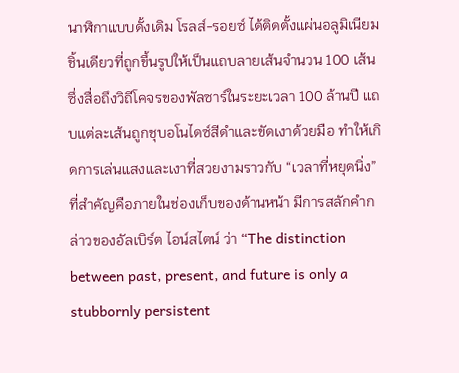นาฬิกาแบบดั้งเดิม โรลส์-รอยซ์ ได้ติดตั้งแผ่นอลูมิเนียมชิ้นเดียวที่ถูกขึ้นรูปให้เป็นแถบลายเส้นจำนวน 100 เส้น ซึ่งสื่อถึงวิถีโคจรของพัลซาร์ในระยะเวลา 100 ล้านปี แถบแต่ละเส้นถูกชุบอโนไดซ์สีดำและขัดเงาด้วยมือ ทำให้เกิดการเล่นแสงและเงาที่สวยงามราวกับ “เวลาที่หยุดนิ่ง” ที่สำคัญคือภายในช่องเก็บของด้านหน้า มีการสลักคำกล่าวของอัลเบิร์ต ไอน์สไตน์ ว่า “The distinction between past, present, and future is only a stubbornly persistent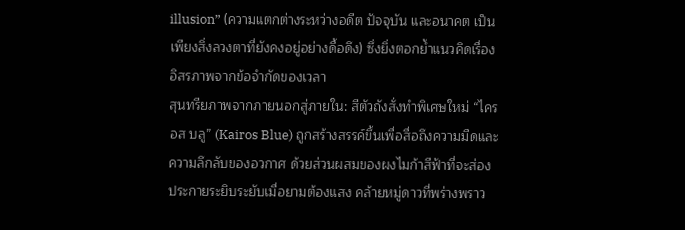illusion” (ความแตกต่างระหว่างอดีต ปัจจุบัน และอนาคต เป็นเพียงสิ่งลวงตาที่ยังคงอยู่อย่างดื้อดึง) ซึ่งยิ่งตอกย้ำแนวคิดเรื่องอิสรภาพจากข้อจำกัดของเวลา
สุนทรียภาพจากภายนอกสู่ภายใน: สีตัวถังสั่งทำพิเศษใหม่ “ไครอส บลู” (Kairos Blue) ถูกสร้างสรรค์ขึ้นเพื่อสื่อถึงความมืดและความลึกลับของอวกาศ ด้วยส่วนผสมของผงไมก้าสีฟ้าที่จะส่องประกายระยิบระยับเมื่อยามต้องแสง คล้ายหมู่ดาวที่พร่างพราว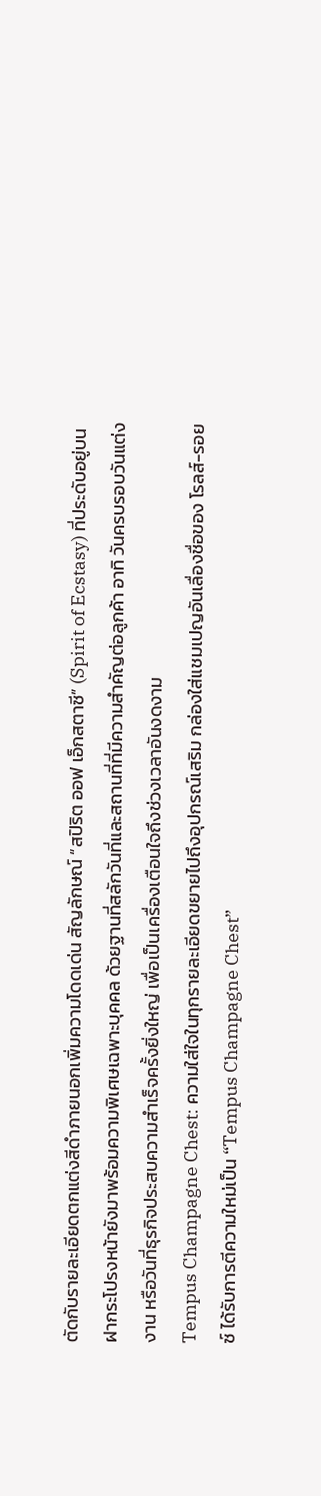ตัดกับรายละเอียดตกแต่งสีดำภายนอกเพิ่มความโดดเด่น สัญลักษณ์ “สปิริต ออฟ เอ็กสตาซี” (Spirit of Ecstasy) ที่ประดับอยู่บนฝากระโปรงหน้ายังมาพร้อมความพิเศษเฉพาะบุคคล ด้วยฐานที่สลักวันที่และสถานที่ที่มีความสำคัญต่อลูกค้า อาทิ วันครบรอบวันแต่งงาน หรือวันที่ธุรกิจประสบความสำเร็จครั้งยิ่งใหญ่ เพื่อเป็นเครื่องเตือนใจถึงช่วงเวลาอันงดงาม
Tempus Champagne Chest: ความใส่ใจในทุกรายละเอียดขยายไปถึงอุปกรณ์เสริม กล่องใส่แชมเปญอันเลื่องชื่อของ โรลส์-รอยซ์ ได้รับการตีความใหม่เป็น “Tempus Champagne Chest”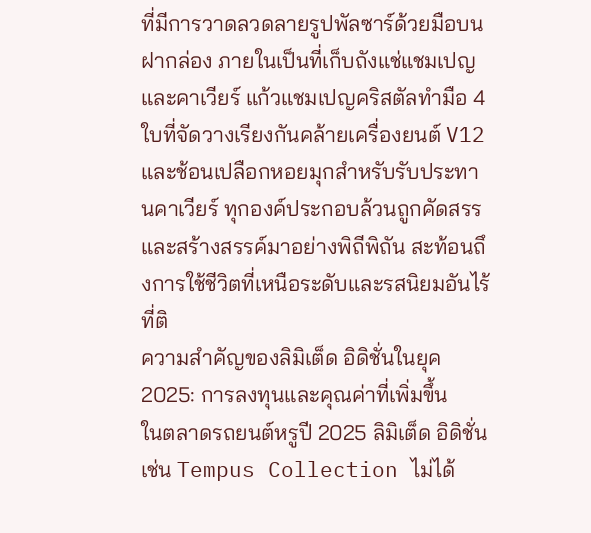ที่มีการวาดลวดลายรูปพัลซาร์ด้วยมือบนฝากล่อง ภายในเป็นที่เก็บถังแช่แชมเปญและคาเวียร์ แก้วแชมเปญคริสตัลทำมือ 4 ใบที่จัดวางเรียงกันคล้ายเครื่องยนต์ V12 และช้อนเปลือกหอยมุกสำหรับรับประทานคาเวียร์ ทุกองค์ประกอบล้วนถูกคัดสรรและสร้างสรรค์มาอย่างพิถีพิถัน สะท้อนถึงการใช้ชีวิตที่เหนือระดับและรสนิยมอันไร้ที่ติ
ความสำคัญของลิมิเต็ด อิดิชั่นในยุค 2025: การลงทุนและคุณค่าที่เพิ่มขึ้น
ในตลาดรถยนต์หรูปี 2025 ลิมิเต็ด อิดิชั่นเช่น Tempus Collection ไม่ได้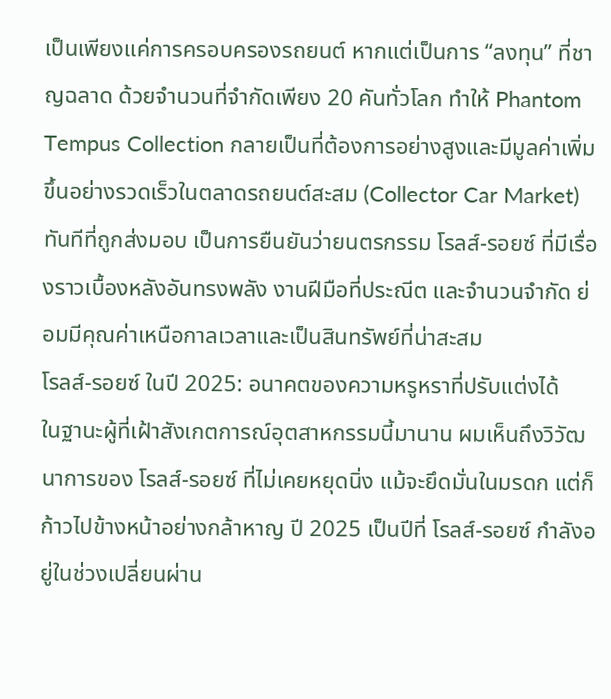เป็นเพียงแค่การครอบครองรถยนต์ หากแต่เป็นการ “ลงทุน” ที่ชาญฉลาด ด้วยจำนวนที่จำกัดเพียง 20 คันทั่วโลก ทำให้ Phantom Tempus Collection กลายเป็นที่ต้องการอย่างสูงและมีมูลค่าเพิ่มขึ้นอย่างรวดเร็วในตลาดรถยนต์สะสม (Collector Car Market) ทันทีที่ถูกส่งมอบ เป็นการยืนยันว่ายนตรกรรม โรลส์-รอยซ์ ที่มีเรื่องราวเบื้องหลังอันทรงพลัง งานฝีมือที่ประณีต และจำนวนจำกัด ย่อมมีคุณค่าเหนือกาลเวลาและเป็นสินทรัพย์ที่น่าสะสม
โรลส์-รอยซ์ ในปี 2025: อนาคตของความหรูหราที่ปรับแต่งได้
ในฐานะผู้ที่เฝ้าสังเกตการณ์อุตสาหกรรมนี้มานาน ผมเห็นถึงวิวัฒนาการของ โรลส์-รอยซ์ ที่ไม่เคยหยุดนิ่ง แม้จะยึดมั่นในมรดก แต่ก็ก้าวไปข้างหน้าอย่างกล้าหาญ ปี 2025 เป็นปีที่ โรลส์-รอยซ์ กำลังอยู่ในช่วงเปลี่ยนผ่าน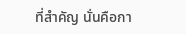ที่สำคัญ นั่นคือกา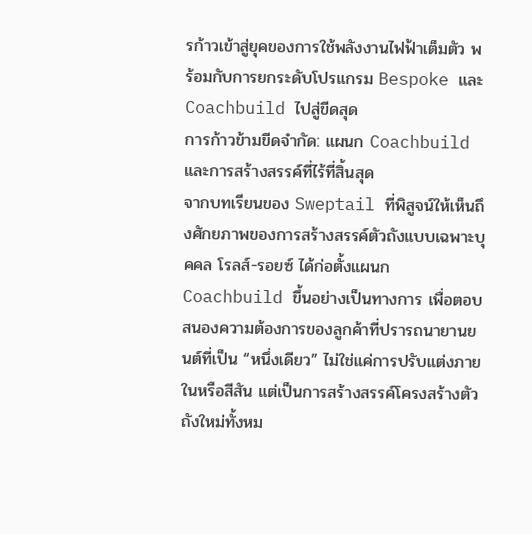รก้าวเข้าสู่ยุคของการใช้พลังงานไฟฟ้าเต็มตัว พร้อมกับการยกระดับโปรแกรม Bespoke และ Coachbuild ไปสู่ขีดสุด
การก้าวข้ามขีดจำกัด: แผนก Coachbuild และการสร้างสรรค์ที่ไร้ที่สิ้นสุด
จากบทเรียนของ Sweptail ที่พิสูจน์ให้เห็นถึงศักยภาพของการสร้างสรรค์ตัวถังแบบเฉพาะบุคคล โรลส์-รอยซ์ ได้ก่อตั้งแผนก Coachbuild ขึ้นอย่างเป็นทางการ เพื่อตอบสนองความต้องการของลูกค้าที่ปรารถนายานยนต์ที่เป็น “หนึ่งเดียว” ไม่ใช่แค่การปรับแต่งภายในหรือสีสัน แต่เป็นการสร้างสรรค์โครงสร้างตัวถังใหม่ทั้งหม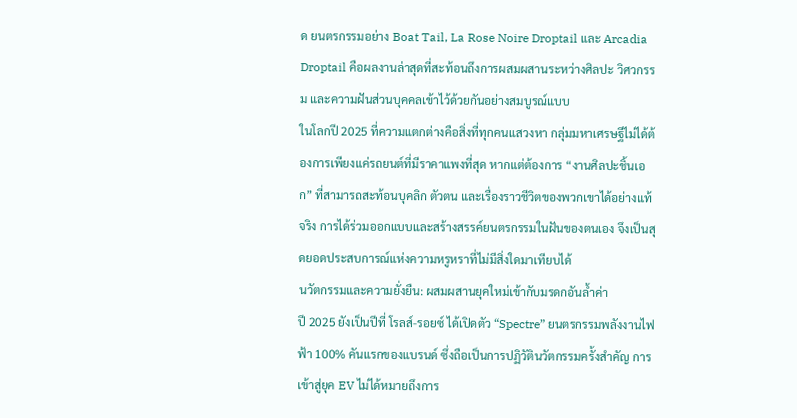ด ยนตรกรรมอย่าง Boat Tail, La Rose Noire Droptail และ Arcadia Droptail คือผลงานล่าสุดที่สะท้อนถึงการผสมผสานระหว่างศิลปะ วิศวกรรม และความฝันส่วนบุคคลเข้าไว้ด้วยกันอย่างสมบูรณ์แบบ
ในโลกปี 2025 ที่ความแตกต่างคือสิ่งที่ทุกคนแสวงหา กลุ่มมหาเศรษฐีไม่ได้ต้องการเพียงแค่รถยนต์ที่มีราคาแพงที่สุด หากแต่ต้องการ “งานศิลปะชิ้นเอก” ที่สามารถสะท้อนบุคลิก ตัวตน และเรื่องราวชีวิตของพวกเขาได้อย่างแท้จริง การได้ร่วมออกแบบและสร้างสรรค์ยนตรกรรมในฝันของตนเอง จึงเป็นสุดยอดประสบการณ์แห่งความหรูหราที่ไม่มีสิ่งใดมาเทียบได้
นวัตกรรมและความยั่งยืน: ผสมผสานยุคใหม่เข้ากับมรดกอันล้ำค่า
ปี 2025 ยังเป็นปีที่ โรลส์-รอยซ์ ได้เปิดตัว “Spectre” ยนตรกรรมพลังงานไฟฟ้า 100% คันแรกของแบรนด์ ซึ่งถือเป็นการปฏิวัตินวัตกรรมครั้งสำคัญ การเข้าสู่ยุค EV ไม่ได้หมายถึงการ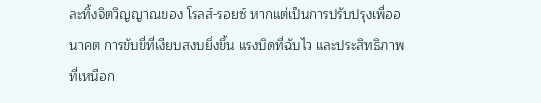ละทิ้งจิตวิญญาณของ โรลส์-รอยซ์ หากแต่เป็นการปรับปรุงเพื่ออนาคต การขับขี่ที่เงียบสงบยิ่งขึ้น แรงบิดที่ฉับไว และประสิทธิภาพที่เหนือก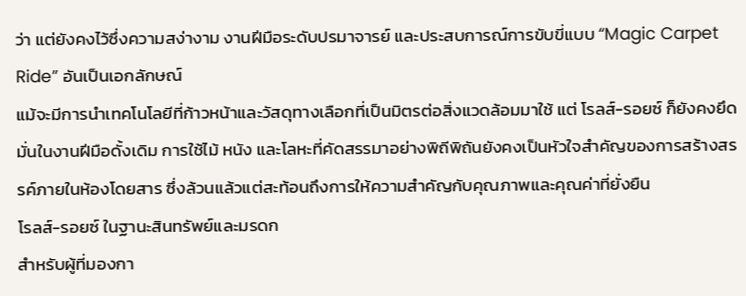ว่า แต่ยังคงไว้ซึ่งความสง่างาม งานฝีมือระดับปรมาจารย์ และประสบการณ์การขับขี่แบบ “Magic Carpet Ride” อันเป็นเอกลักษณ์
แม้จะมีการนำเทคโนโลยีที่ก้าวหน้าและวัสดุทางเลือกที่เป็นมิตรต่อสิ่งแวดล้อมมาใช้ แต่ โรลส์-รอยซ์ ก็ยังคงยึดมั่นในงานฝีมือดั้งเดิม การใช้ไม้ หนัง และโลหะที่คัดสรรมาอย่างพิถีพิถันยังคงเป็นหัวใจสำคัญของการสร้างสรรค์ภายในห้องโดยสาร ซึ่งล้วนแล้วแต่สะท้อนถึงการให้ความสำคัญกับคุณภาพและคุณค่าที่ยั่งยืน
โรลส์-รอยซ์ ในฐานะสินทรัพย์และมรดก
สำหรับผู้ที่มองกา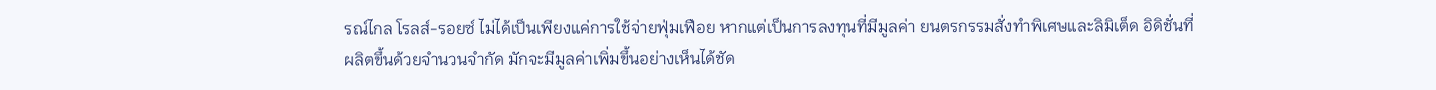รณ์ไกล โรลส์-รอยซ์ ไม่ได้เป็นเพียงแค่การใช้จ่ายฟุ่มเฟือย หากแต่เป็นการลงทุนที่มีมูลค่า ยนตรกรรมสั่งทำพิเศษและลิมิเต็ด อิดิชั่นที่ผลิตขึ้นด้วยจำนวนจำกัด มักจะมีมูลค่าเพิ่มขึ้นอย่างเห็นได้ชัด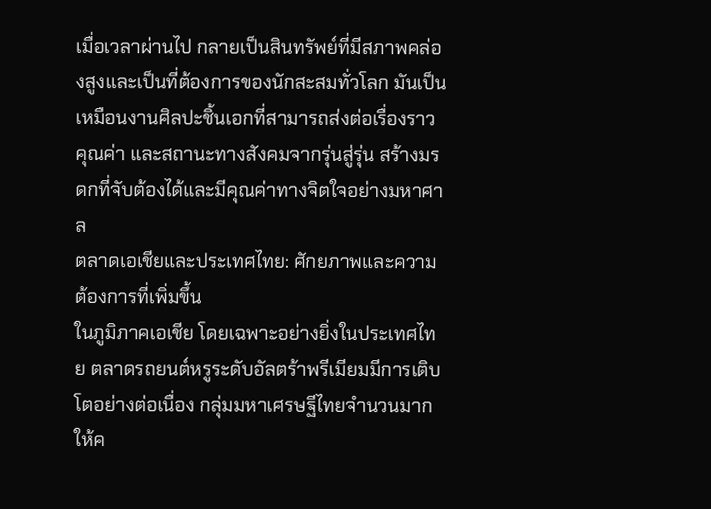เมื่อเวลาผ่านไป กลายเป็นสินทรัพย์ที่มีสภาพคล่องสูงและเป็นที่ต้องการของนักสะสมทั่วโลก มันเป็นเหมือนงานศิลปะชิ้นเอกที่สามารถส่งต่อเรื่องราว คุณค่า และสถานะทางสังคมจากรุ่นสู่รุ่น สร้างมรดกที่จับต้องได้และมีคุณค่าทางจิตใจอย่างมหาศาล
ตลาดเอเชียและประเทศไทย: ศักยภาพและความต้องการที่เพิ่มขึ้น
ในภูมิภาคเอเชีย โดยเฉพาะอย่างยิ่งในประเทศไทย ตลาดรถยนต์หรูระดับอัลตร้าพรีเมียมมีการเติบโตอย่างต่อเนื่อง กลุ่มมหาเศรษฐีไทยจำนวนมากให้ค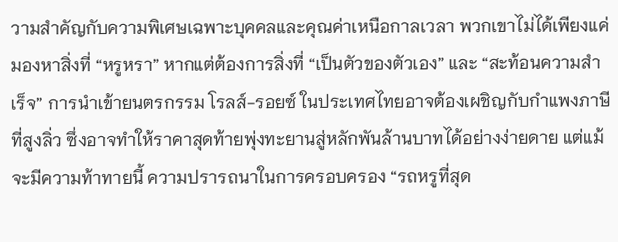วามสำคัญกับความพิเศษเฉพาะบุคคลและคุณค่าเหนือกาลเวลา พวกเขาไม่ได้เพียงแค่มองหาสิ่งที่ “หรูหรา” หากแต่ต้องการสิ่งที่ “เป็นตัวของตัวเอง” และ “สะท้อนความสำเร็จ” การนำเข้ายนตรกรรม โรลส์-รอยซ์ ในประเทศไทยอาจต้องเผชิญกับกำแพงภาษีที่สูงลิ่ว ซึ่งอาจทำให้ราคาสุดท้ายพุ่งทะยานสู่หลักพันล้านบาทได้อย่างง่ายดาย แต่แม้จะมีความท้าทายนี้ ความปรารถนาในการครอบครอง “รถหรูที่สุด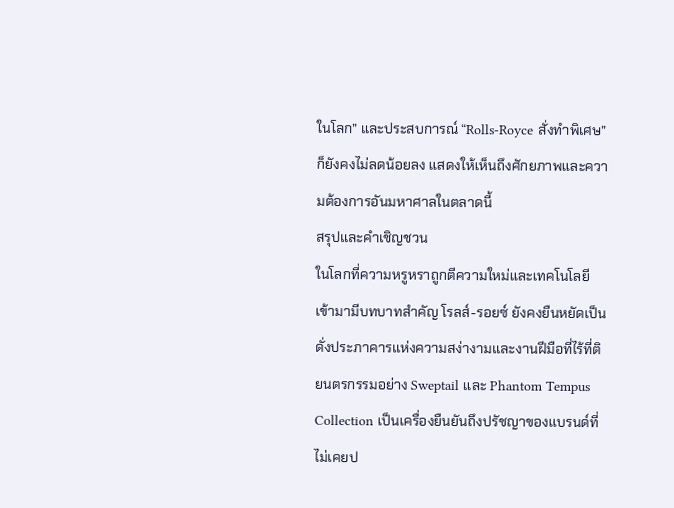ในโลก” และประสบการณ์ “Rolls-Royce สั่งทำพิเศษ” ก็ยังคงไม่ลดน้อยลง แสดงให้เห็นถึงศักยภาพและความต้องการอันมหาศาลในตลาดนี้
สรุปและคำเชิญชวน
ในโลกที่ความหรูหราถูกตีความใหม่และเทคโนโลยีเข้ามามีบทบาทสำคัญ โรลส์-รอยซ์ ยังคงยืนหยัดเป็นดั่งประภาคารแห่งความสง่างามและงานฝีมือที่ไร้ที่ติ ยนตรกรรมอย่าง Sweptail และ Phantom Tempus Collection เป็นเครื่องยืนยันถึงปรัชญาของแบรนด์ที่ไม่เคยป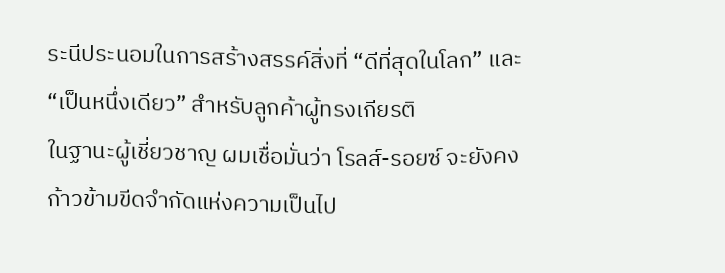ระนีประนอมในการสร้างสรรค์สิ่งที่ “ดีที่สุดในโลก” และ “เป็นหนึ่งเดียว” สำหรับลูกค้าผู้ทรงเกียรติ
ในฐานะผู้เชี่ยวชาญ ผมเชื่อมั่นว่า โรลส์-รอยซ์ จะยังคงก้าวข้ามขีดจำกัดแห่งความเป็นไป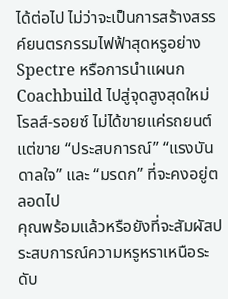ได้ต่อไป ไม่ว่าจะเป็นการสร้างสรรค์ยนตรกรรมไฟฟ้าสุดหรูอย่าง Spectre หรือการนำแผนก Coachbuild ไปสู่จุดสูงสุดใหม่ โรลส์-รอยซ์ ไม่ได้ขายแค่รถยนต์ แต่ขาย “ประสบการณ์” “แรงบันดาลใจ” และ “มรดก” ที่จะคงอยู่ตลอดไป
คุณพร้อมแล้วหรือยังที่จะสัมผัสประสบการณ์ความหรูหราเหนือระดับ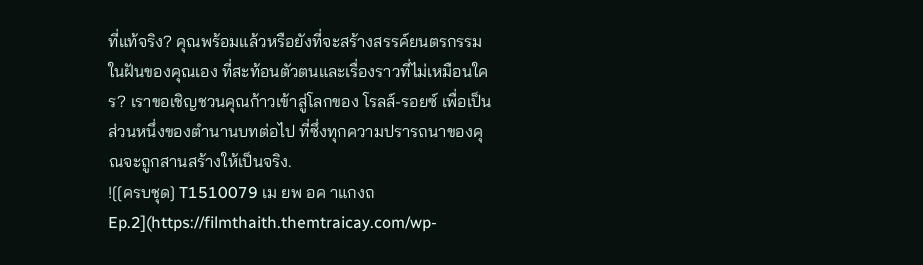ที่แท้จริง? คุณพร้อมแล้วหรือยังที่จะสร้างสรรค์ยนตรกรรมในฝันของคุณเอง ที่สะท้อนตัวตนและเรื่องราวที่ไม่เหมือนใคร? เราขอเชิญชวนคุณก้าวเข้าสู่โลกของ โรลส์-รอยซ์ เพื่อเป็นส่วนหนึ่งของตำนานบทต่อไป ที่ซึ่งทุกความปรารถนาของคุณจะถูกสานสร้างให้เป็นจริง.
![[ครบชุด] T1510079 เม ยพ อค าแกงถ Ep.2](https://filmthaith.themtraicay.com/wp-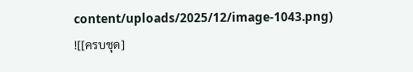content/uploads/2025/12/image-1043.png)
![[ครบชุด]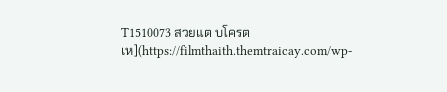T1510073 สวยแต บโครตเห](https://filmthaith.themtraicay.com/wp-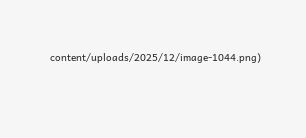content/uploads/2025/12/image-1044.png)